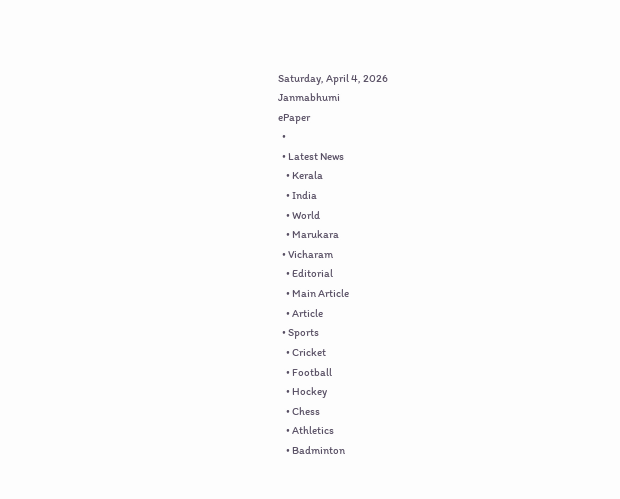Saturday, April 4, 2026
Janmabhumi
ePaper
  •
  • Latest News
    • Kerala
    • India
    • World
    • Marukara
  • Vicharam
    • Editorial
    • Main Article
    • Article
  • Sports
    • Cricket
    • Football
    • Hockey
    • Chess
    • Athletics
    • Badminton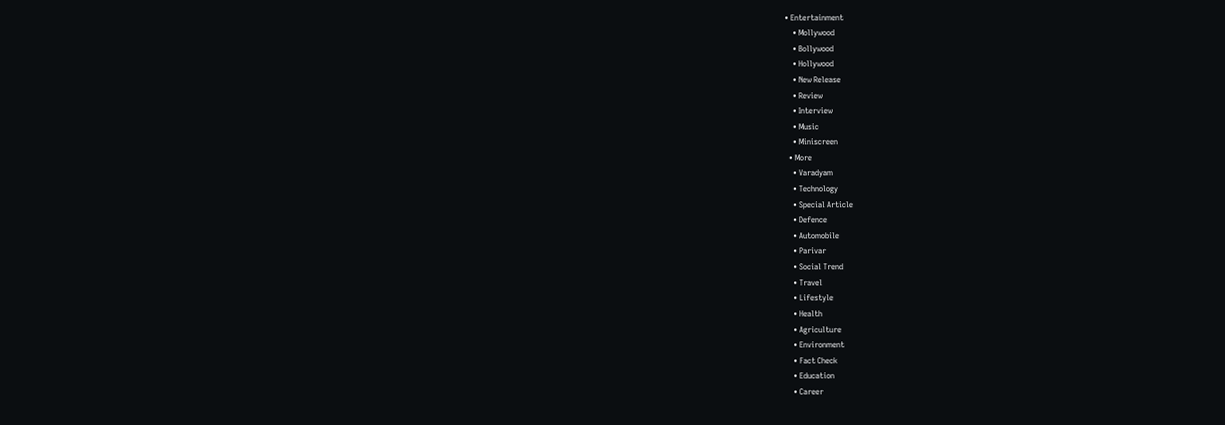• Entertainment
    • Mollywood
    • Bollywood
    • Hollywood
    • New Release
    • Review
    • Interview
    • Music
    • Miniscreen
  • More
    • Varadyam
    • Technology
    • Special Article
    • Defence
    • Automobile
    • Parivar
    • Social Trend
    • Travel
    • Lifestyle
    • Health
    • Agriculture
    • Environment
    • Fact Check
    • Education
    • Career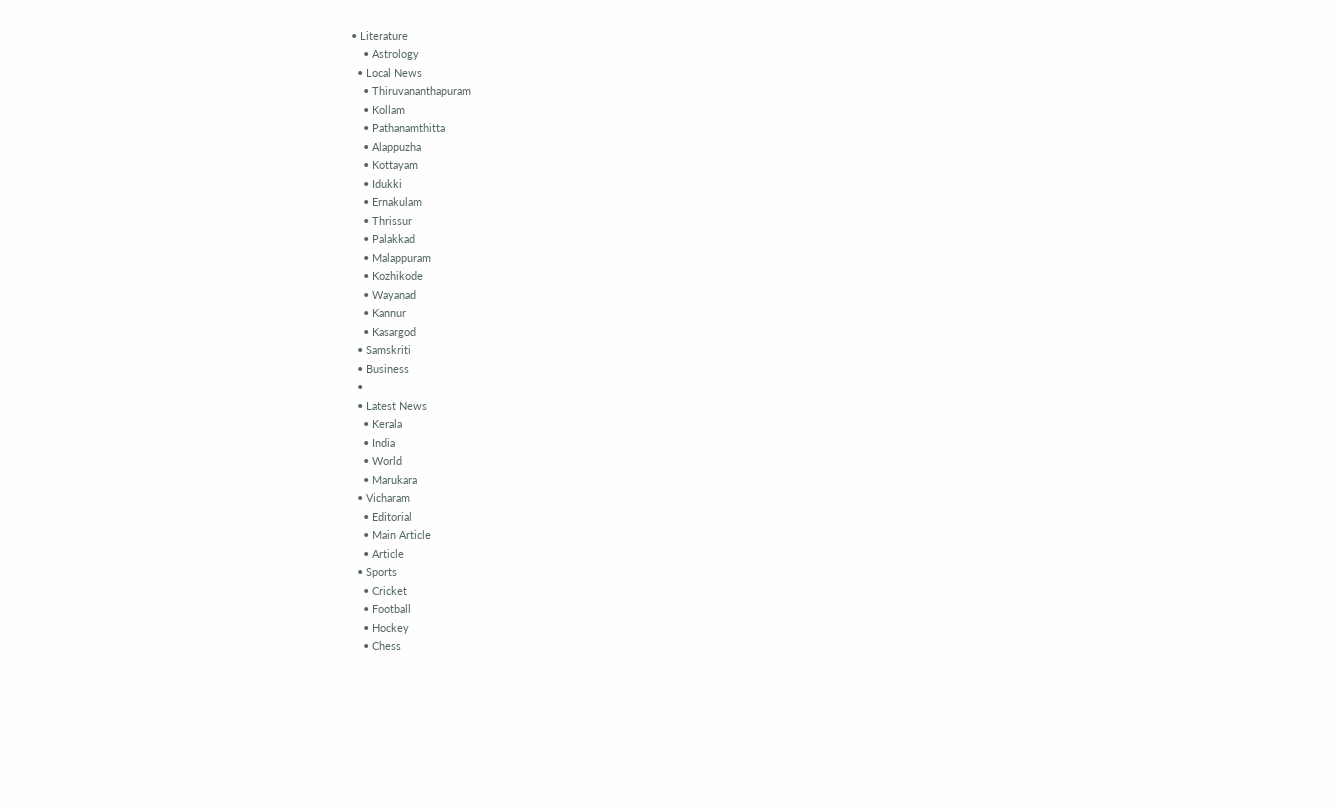• Literature
    • Astrology
  • Local News
    • Thiruvananthapuram
    • Kollam
    • Pathanamthitta
    • Alappuzha
    • Kottayam
    • Idukki
    • Ernakulam
    • Thrissur
    • Palakkad
    • Malappuram
    • Kozhikode
    • Wayanad
    • Kannur
    • Kasargod
  • Samskriti
  • Business
  •
  • Latest News
    • Kerala
    • India
    • World
    • Marukara
  • Vicharam
    • Editorial
    • Main Article
    • Article
  • Sports
    • Cricket
    • Football
    • Hockey
    • Chess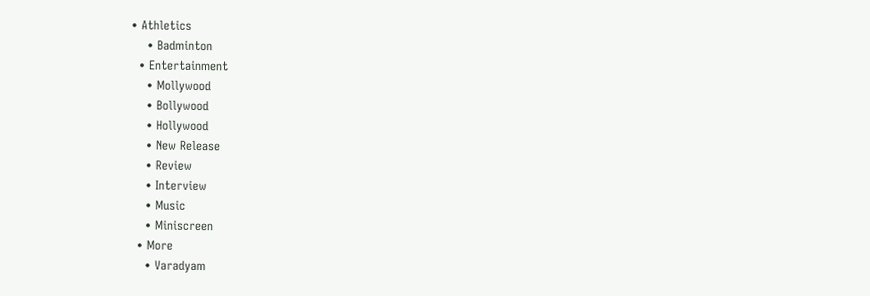• Athletics
    • Badminton
  • Entertainment
    • Mollywood
    • Bollywood
    • Hollywood
    • New Release
    • Review
    • Interview
    • Music
    • Miniscreen
  • More
    • Varadyam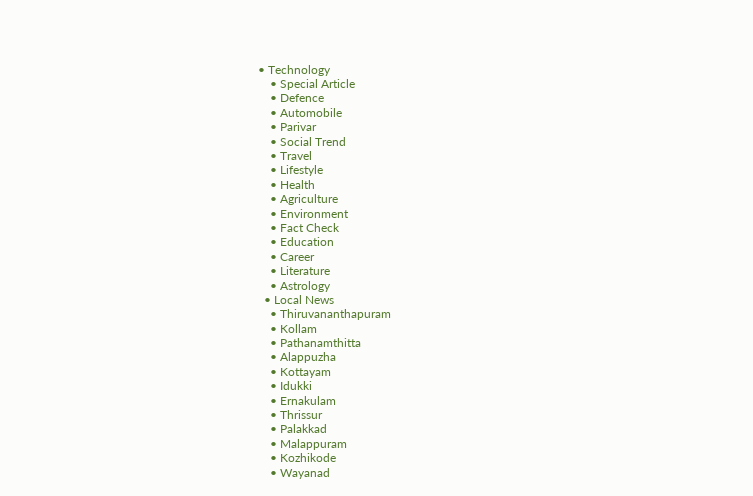• Technology
    • Special Article
    • Defence
    • Automobile
    • Parivar
    • Social Trend
    • Travel
    • Lifestyle
    • Health
    • Agriculture
    • Environment
    • Fact Check
    • Education
    • Career
    • Literature
    • Astrology
  • Local News
    • Thiruvananthapuram
    • Kollam
    • Pathanamthitta
    • Alappuzha
    • Kottayam
    • Idukki
    • Ernakulam
    • Thrissur
    • Palakkad
    • Malappuram
    • Kozhikode
    • Wayanad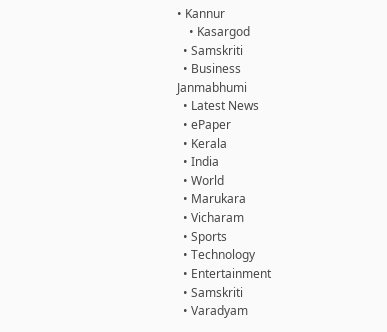• Kannur
    • Kasargod
  • Samskriti
  • Business
Janmabhumi
  • Latest News
  • ePaper
  • Kerala
  • India
  • World
  • Marukara
  • Vicharam
  • Sports
  • Technology
  • Entertainment
  • Samskriti
  • Varadyam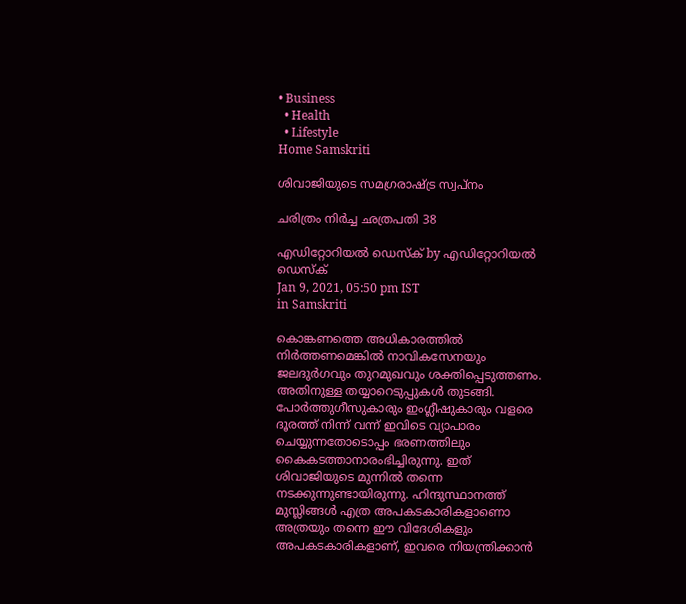• Business
  • Health
  • Lifestyle
Home Samskriti

ശിവാജിയുടെ സമഗ്രരാഷ്‌ട്ര സ്വപ്‌നം

ചരിത്രം നിര്‍ച്ച ഛത്രപതി 38

എഡിറ്റോറിയൽ ഡെസ്ക് by എഡിറ്റോറിയൽ ഡെസ്ക്
Jan 9, 2021, 05:50 pm IST
in Samskriti

കൊങ്കണത്തെ അധികാരത്തില്‍ നിര്‍ത്തണമെങ്കില്‍ നാവികസേനയും ജലദുര്‍ഗവും തുറമുഖവും ശക്തിപ്പെടുത്തണം. അതിനുള്ള തയ്യാറെടുപ്പുകള്‍ തുടങ്ങി. പോര്‍ത്തുഗീസുകാരും ഇംഗ്ലീഷുകാരും വളരെ ദൂരത്ത് നിന്ന് വന്ന് ഇവിടെ വ്യാപാരം ചെയ്യുന്നതോടൊപ്പം ഭരണത്തിലും കൈകടത്താനാരംഭിച്ചിരുന്നു. ഇത് ശിവാജിയുടെ മുന്നില്‍ തന്നെ നടക്കുന്നുണ്ടായിരുന്നു. ഹിന്ദുസ്ഥാനത്ത് മുസ്ലിങ്ങള്‍ എത്ര അപകടകാരികളാണൊ അത്രയും തന്നെ ഈ വിദേശികളും അപകടകാരികളാണ്, ഇവരെ നിയന്ത്രിക്കാന്‍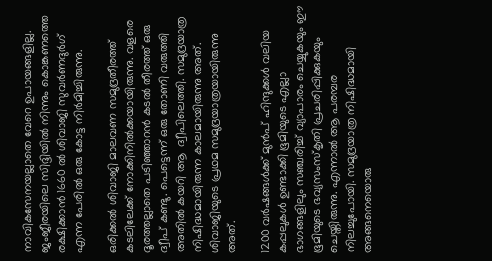നാവികസേനയല്ലാതെ വേറെ ഉപായങ്ങളില്ല. ജംജീരയിലെ സിദ്ദിയില്‍ നിന്നും കൊങ്കണത്തെ രക്ഷിക്കാന്‍ 1660 ല്‍ ശിവാജി സുവര്‍ണദുര്‍ഗ് എന്ന പേരില്‍ ഒരു കോട്ട നിര്‍മിച്ചിരുന്നു.

ഒരിക്കല്‍ ശിവാജി മാലവണ സമുദ്രതീരത്ത് കടലിലേക്ക് നോക്കിനില്‍ക്കയായിരുന്നു. വളരെ ദൂരത്തല്ലാതെ പടിഞ്ഞാറന്‍ കടല്‍ തീരത്ത് ഒരു ദ്വീപ് കണ്ടു. പെട്ടെന്ന് ഒരു തോണി വരുത്തി അതില്‍ കയറി ആ  ദ്വീപിലെത്തി. സമുദ്രയാത്ര നിഷിദ്ധമായിരുന്ന കാലമായിരുന്നു അത്. ശിവാജിയുടെ പ്രഥമ സമുദ്രയാത്രയായിരുന്നു അത്.

1200 വര്‍ഷങ്ങള്‍ക്ക് മുന്‍പ് ഹിന്ദുക്കള്‍ വലിയ കപ്പലുകള്‍ ഉണ്ടാക്കി ഭൂമിയുടെ എല്ലാ ഭാഗങ്ങളിലും സഞ്ചരിച്ച് വ്യാപാരം ചെയ്യുകയും ഈ ഭൂമിയുടെ ഭവ്യസംസ്‌കൃതി പ്രചരിപ്പിക്കുകയും ചെയ്തിരുന്നു. എന്നാല്‍ ആ പരമ്പര നിലച്ചുപോയി. സമുദ്രയാത്ര നിഷിദ്ധമായി അങ്ങനെയൊരു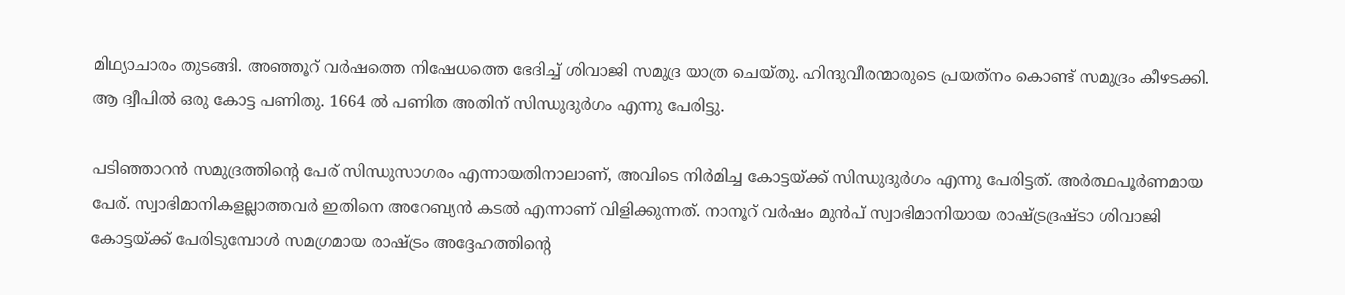മിഥ്യാചാരം തുടങ്ങി. അഞ്ഞൂറ് വര്‍ഷത്തെ നിഷേധത്തെ ഭേദിച്ച് ശിവാജി സമുദ്ര യാത്ര ചെയ്തു. ഹിന്ദുവീരന്മാരുടെ പ്രയത്‌നം കൊണ്ട് സമുദ്രം കീഴടക്കി. ആ ദ്വീപില്‍ ഒരു കോട്ട പണിതു. 1664 ല്‍ പണിത അതിന് സിന്ധുദുര്‍ഗം എന്നു പേരിട്ടു.

പടിഞ്ഞാറന്‍ സമുദ്രത്തിന്റെ പേര് സിന്ധുസാഗരം എന്നായതിനാലാണ്, അവിടെ നിര്‍മിച്ച കോട്ടയ്‌ക്ക് സിന്ധുദുര്‍ഗം എന്നു പേരിട്ടത്. അര്‍ത്ഥപൂര്‍ണമായ പേര്. സ്വാഭിമാനികളല്ലാത്തവര്‍ ഇതിനെ അറേബ്യന്‍ കടല്‍ എന്നാണ് വിളിക്കുന്നത്. നാനൂറ് വര്‍ഷം മുന്‍പ് സ്വാഭിമാനിയായ രാഷ്‌ട്രദ്രഷ്ടാ ശിവാജി കോട്ടയ്‌ക്ക് പേരിടുമ്പോള്‍ സമഗ്രമായ രാഷ്‌ട്രം അദ്ദേഹത്തിന്റെ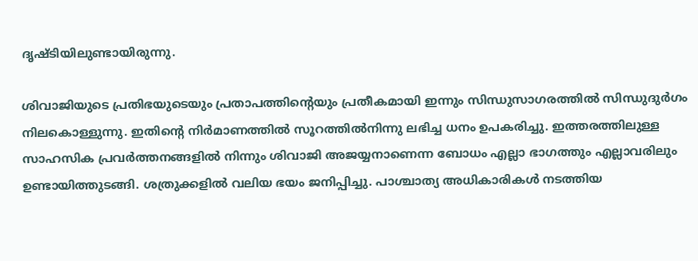ദൃഷ്ടിയിലുണ്ടായിരുന്നു.

ശിവാജിയുടെ പ്രതിഭയുടെയും പ്രതാപത്തിന്റെയും പ്രതീകമായി ഇന്നും സിന്ധുസാഗരത്തില്‍ സിന്ധുദുര്‍ഗം നിലകൊള്ളുന്നു. ഇതിന്റെ നിര്‍മാണത്തില്‍ സൂറത്തില്‍നിന്നു ലഭിച്ച ധനം ഉപകരിച്ചു. ഇത്തരത്തിലുള്ള സാഹസിക പ്രവര്‍ത്തനങ്ങളില്‍ നിന്നും ശിവാജി അജയ്യനാണെന്ന ബോധം എല്ലാ ഭാഗത്തും എല്ലാവരിലും ഉണ്ടായിത്തുടങ്ങി. ശത്രുക്കളില്‍ വലിയ ഭയം ജനിപ്പിച്ചു. പാശ്ചാത്യ അധികാരികള്‍ നടത്തിയ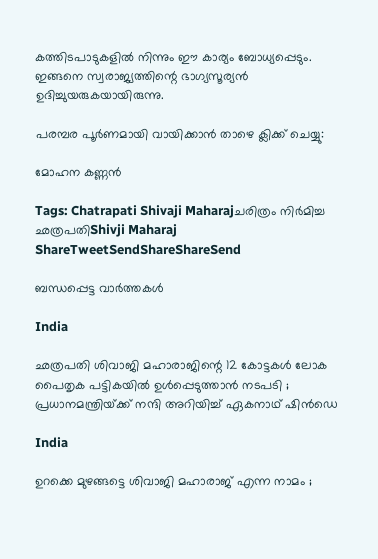കത്തിടപാടുകളില്‍ നിന്നും ഈ കാര്യം ബോധ്യപ്പെടും. ഇങ്ങനെ സ്വരാജ്യത്തിന്റെ ഭാഗ്യസൂര്യന്‍ ഉദിച്ചുയരുകയായിരുന്നു.

പരമ്പര പൂര്‍ണമായി വായിക്കാന്‍ താഴെ ക്ലിക്ക് ചെയ്യു:

മോഹന കണ്ണന്‍

Tags: Chatrapati Shivaji Maharajചരിത്രം നിര്‍മിച്ച ഛത്രപതിShivji Maharaj
ShareTweetSendShareShareSend

ബന്ധപ്പെട്ട വാര്‍ത്തകള്‍

India

ഛത്രപതി ശിവാജി മഹാരാജിന്റെ 12 കോട്ടകൾ ലോക പൈതൃക പട്ടികയിൽ ഉൾപ്പെടുത്താൻ നടപടി ; പ്രധാനമന്ത്രിയ്‌ക്ക് നന്ദി അറിയിച്ച് ഏകനാഥ് ഷിൻഡെ

India

ഉറക്കെ മുഴങ്ങട്ടെ ശിവാജി മഹാരാജ് എന്ന നാമം ;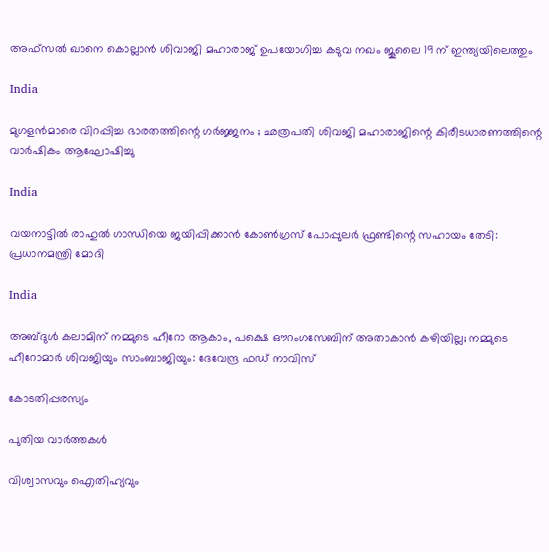അഫ്സൽ ഖാനെ കൊല്ലാൻ ശിവാജി മഹാരാജ് ഉപയോഗിച്ച കടുവ നഖം ജൂലൈ 19 ന് ഇന്ത്യയിലെത്തും

India

മുഗളൻമാരെ വിറപ്പിച്ച ഭാരതത്തിന്റെ ഗർജ്ജനം ; ഛത്രപതി ശിവജി മഹാരാജിന്റെ കിരീടധാരണത്തിന്റെ വാർഷികം ആഘോഷിച്ചു

India

വയനാട്ടില്‍ രാഹുല്‍ ഗാന്ധിയെ ജയിപ്പിക്കാന്‍ കോണ്‍ഗ്രസ് പോപ്പുലര്‍ ഫ്രണ്ടിന്റെ സഹായം തേടി: പ്രധാനമന്ത്രി മോദി

India

അബ്ദുള്‍ കലാമിന് നമ്മുടെ ഹീറോ ആകാം, പക്ഷെ ഔറംഗസേബിന് അതാകാന്‍ കഴിയില്ല; നമ്മുടെ ഹീറോമാര്‍ ശിവജിയും സാംബാജിയും: ദേവേന്ദ്ര ഫഡ് നാവിസ്

കോടതിപ്പരസ്യം

പുതിയ വാര്‍ത്തകള്‍

വിശ്വാസവും ഐതിഹ്യവും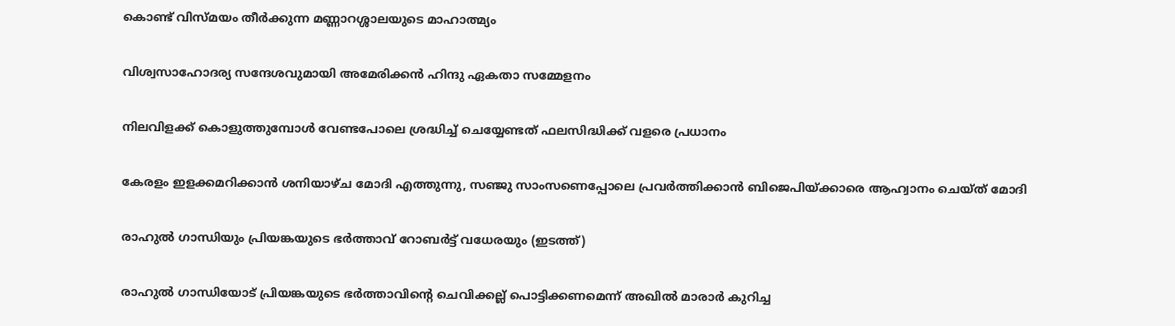കൊണ്ട് വിസ്മയം തീർക്കുന്ന മണ്ണാറശ്ശാലയുടെ മാഹാത്മ്യം

വിശ്വസാഹോദര്യ സന്ദേശവുമായി അമേരിക്കൻ ഹിന്ദു ഏകതാ സമ്മേളനം

നിലവിളക്ക് കൊളുത്തുമ്പോൾ വേണ്ടപോലെ ശ്രദ്ധിച്ച് ചെയ്യേണ്ടത് ഫലസിദ്ധിക്ക് വളരെ പ്രധാനം

കേരളം ഇളക്കമറിക്കാന്‍ ശനിയാഴ്ച മോദി എത്തുന്നു, സഞ്ജു സാംസണെപ്പോലെ പ്രവര്‍ത്തിക്കാന്‍ ബിജെപിയ്‌ക്കാരെ ആഹ്വാനം ചെയ്ത് മോദി

രാഹുല്‍ ഗാന്ധിയും പ്രിയങ്കയുടെ ഭര്‍ത്താവ് റോബര്‍ട്ട് വധേരയും (ഇടത്ത്)

രാഹുല്‍ ഗാന്ധിയോട് പ്രിയങ്കയുടെ ഭര്‍ത്താവിന്റെ ചെവിക്കല്ല് പൊട്ടിക്കണമെന്ന് അഖില്‍ മാരാര്‍ കുറിച്ച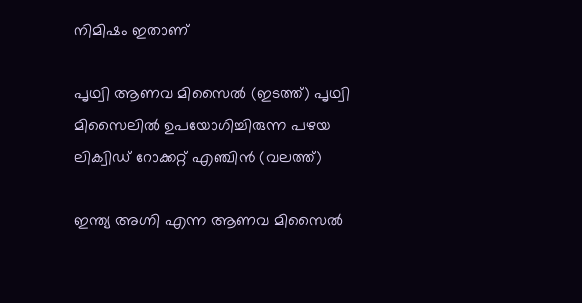നിമിഷം ഇതാണ്

പൃഥ്വി ആണവ മിസൈല്‍ (ഇടത്ത്) പൃഥ്വി മിസൈലില്‍ ഉപയോഗിച്ചിരുന്ന പഴയ ലിക്വിഡ് റോക്കറ്റ് എഞ്ചിന്‍ (വലത്ത്)

ഇന്ത്യ അഗ്നി എന്ന ആണവ മിസൈല്‍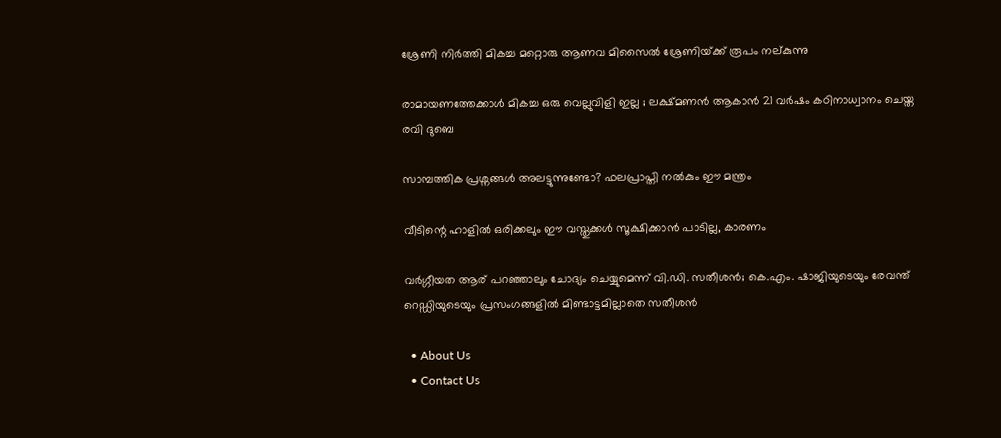ശ്രേണി നിര്‍ത്തി മികച്ച മറ്റൊരു ആണവ മിസൈല്‍ ശ്രേണിയ്‌ക്ക് രൂപം നല‍്കുന്നു

രാമായണത്തേക്കാൾ മികച്ച ഒരു വെല്ലുവിളി ഇല്ല ; ലക്ഷ്മണൻ ആകാൻ 21 വർഷം കഠിനാധ്വാനം ചെയ്ത രവി ദുബെ

സാമ്പത്തിക പ്രശ്നങ്ങൾ അലട്ടുന്നുണ്ടോ? ഫലപ്രാപ്തി നൽകും ഈ മന്ത്രം

വീടിന്റെ ഹാളിൽ ഒരിക്കലും ഈ വസ്തുക്കൾ സൂക്ഷിക്കാൻ പാടില്ല, കാരണം

വര്‍ഗ്ഗീയത ആര് പറഞ്ഞാലും ചോദ്യം ചെയ്യുമെന്ന് വി.ഡി. സതീശന്‍; കെ.എം. ഷാജിയുടെയും രേവന്ത് റെഡ്ഡിയുടെയും പ്രസംഗങ്ങളില്‍ മിണ്ടാട്ടമില്ലാതെ സതീശന്‍

  • About Us
  • Contact Us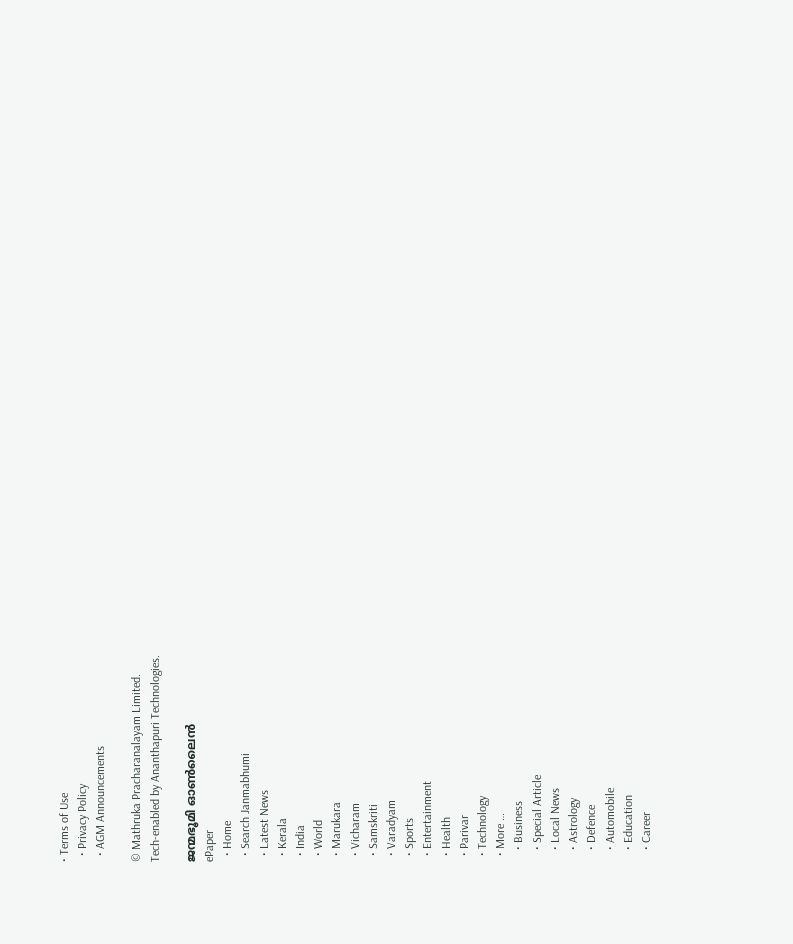• Terms of Use
  • Privacy Policy
  • AGM Announcements

© Mathruka Pracharanalayam Limited.
Tech-enabled by Ananthapuri Technologies.

ജന്മഭൂമി ഓണ്‍ലൈന്‍
ePaper
  • Home
  • Search Janmabhumi
  • Latest News
  • Kerala
  • India
  • World
  • Marukara
  • Vicharam
  • Samskriti
  • Varadyam
  • Sports
  • Entertainment
  • Health
  • Parivar
  • Technology
  • More …
    • Business
    • Special Article
    • Local News
    • Astrology
    • Defence
    • Automobile
    • Education
    • Career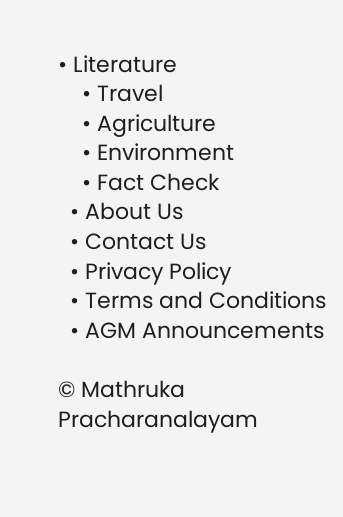• Literature
    • Travel
    • Agriculture
    • Environment
    • Fact Check
  • About Us
  • Contact Us
  • Privacy Policy
  • Terms and Conditions
  • AGM Announcements

© Mathruka Pracharanalayam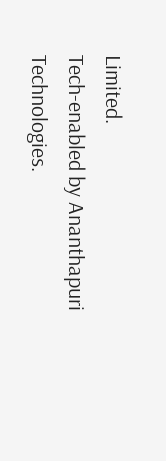Limited.
Tech-enabled by Ananthapuri Technologies.